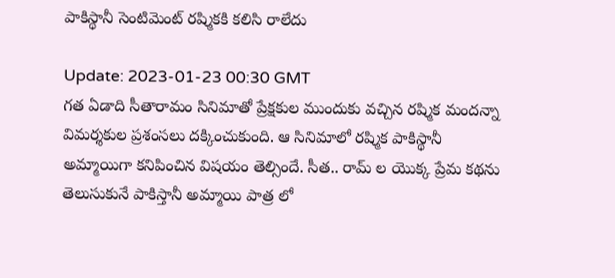పాకిస్థానీ సెంటిమెంట్ రష్మికకి కలిసి రాలేదు

Update: 2023-01-23 00:30 GMT
గత ఏడాది సీతారామం సినిమాతో ప్రేక్షకుల ముందుకు వచ్చిన రష్మిక మందన్నా విమర్శకుల ప్రశంసలు దక్కించుకుంది. ఆ సినిమాలో రష్మిక పాకిస్థానీ అమ్మాయిగా కనిపించిన విషయం తెల్సిందే. సీత.. రామ్ ల యొక్క ప్రేమ కథను తెలుసుకునే పాకిస్తానీ అమ్మాయి పాత్ర లో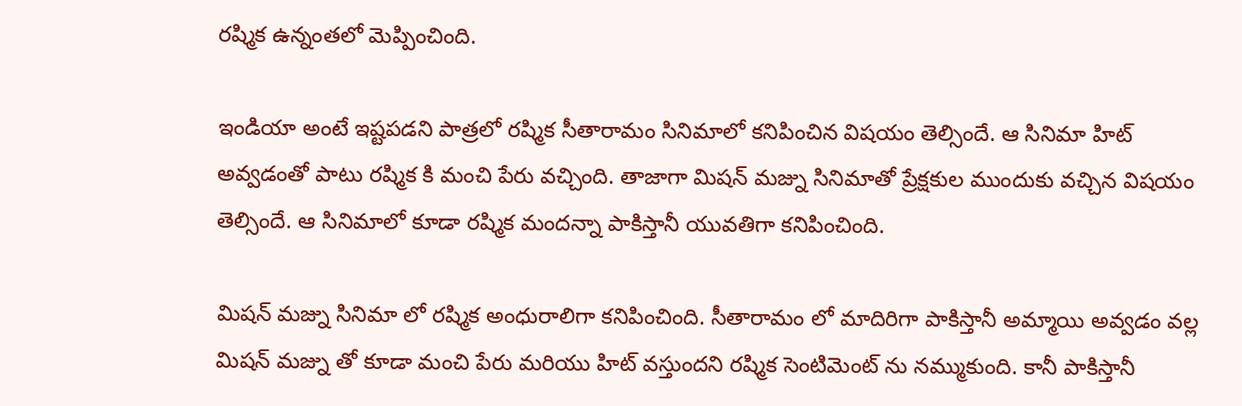రష్మిక ఉన్నంతలో మెప్పించింది.

ఇండియా అంటే ఇష్టపడని పాత్రలో రష్మిక సీతారామం సినిమాలో కనిపించిన విషయం తెల్సిందే. ఆ సినిమా హిట్‌ అవ్వడంతో పాటు రష్మిక కి మంచి పేరు వచ్చింది. తాజాగా మిషన్ మజ్ను సినిమాతో ప్రేక్షకుల ముందుకు వచ్చిన విషయం తెల్సిందే. ఆ సినిమాలో కూడా రష్మిక మందన్నా పాకిస్తానీ యువతిగా కనిపించింది.

మిషన్ మజ్ను సినిమా లో రష్మిక అంధురాలిగా కనిపించింది. సీతారామం లో మాదిరిగా పాకిస్తానీ అమ్మాయి అవ్వడం వల్ల మిషన్‌ మజ్ను తో కూడా మంచి పేరు మరియు హిట్‌ వస్తుందని రష్మిక సెంటిమెంట్ ను నమ్ముకుంది. కానీ పాకిస్తానీ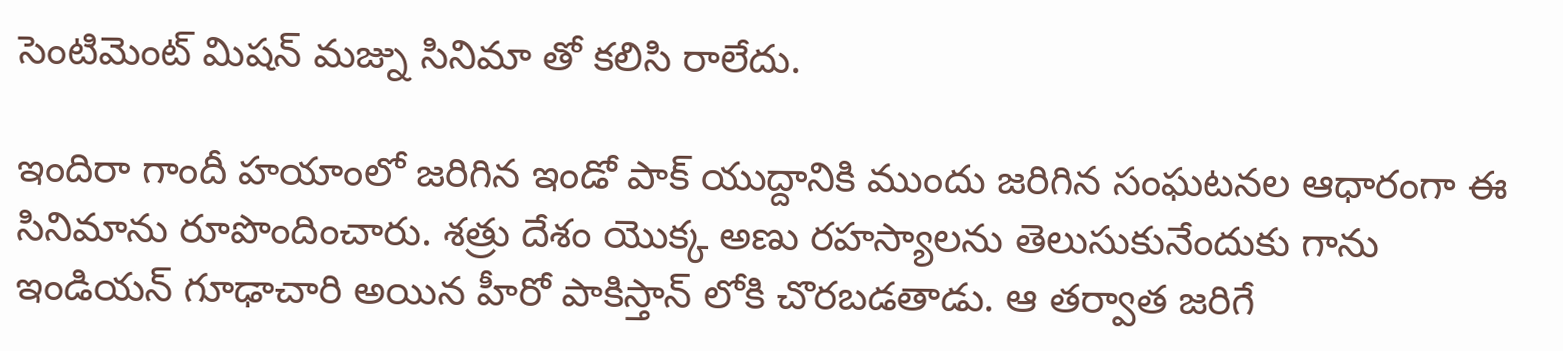సెంటిమెంట్‌ మిషన్‌ మజ్ను సినిమా తో కలిసి రాలేదు.

ఇందిరా గాందీ హయాంలో జరిగిన ఇండో పాక్‌ యుద్దానికి ముందు జరిగిన సంఘటనల ఆధారంగా ఈ సినిమాను రూపొందించారు. శత్రు దేశం యొక్క అణు రహస్యాలను తెలుసుకునేందుకు గాను ఇండియన్‌ గూఢాచారి అయిన హీరో పాకిస్తాన్‌ లోకి చొరబడతాడు. ఆ తర్వాత జరిగే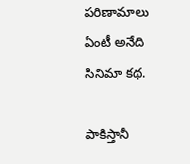పరిణామాలు ఏంటీ అనేది సినిమా కథ.

పాకిస్తానీ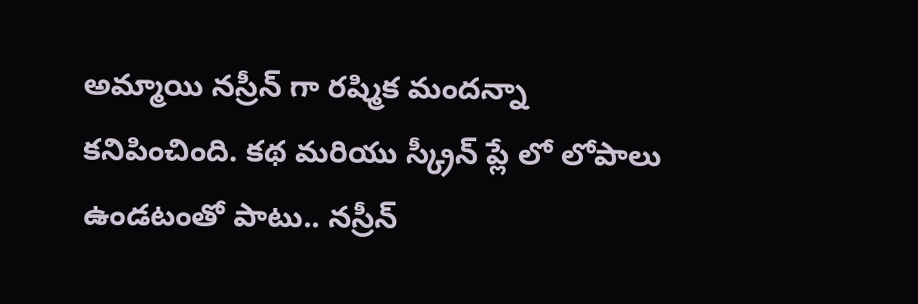అమ్మాయి నస్రీన్‌ గా రష్మిక మందన్నా కనిపించింది. కథ మరియు స్క్రీన్‌ ప్లే లో లోపాలు ఉండటంతో పాటు.. నస్రీన్‌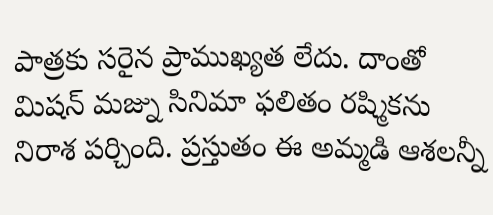పాత్రకు సరైన ప్రాముఖ్యత లేదు. దాంతో మిషన్‌ మజ్ను సినిమా ఫలితం రష్మికను నిరాశ పర్చింది. ప్రస్తుతం ఈ అమ్మడి ఆశలన్నీ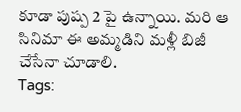కూడా పుష్ప 2 పై ఉన్నాయి. మరి ఆ సినిమా ఈ అమ్మడిని మళ్లీ బిజీ చేసేనా చూడాలి.
Tags: